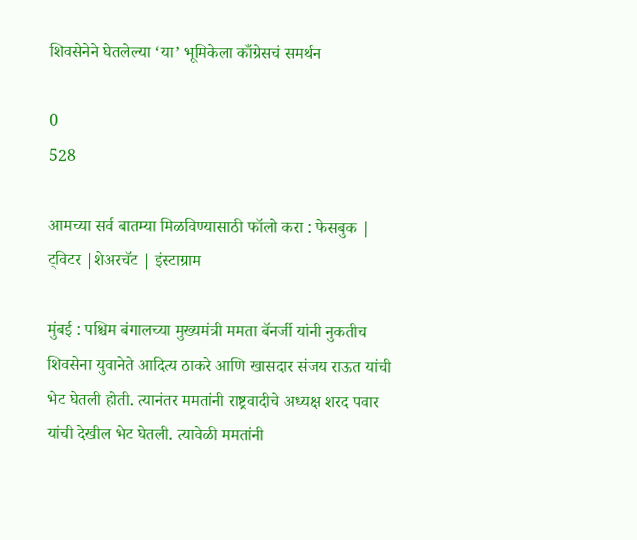शिवसेनेने घेतलेल्या ‘या’ भूमिकेला काँग्रेसचं समर्थन

0
528

आमच्या सर्व बातम्या मिळविण्यासाठी फॉलो करा : फेसबुक | ट्विटर |शेअरचॅट | इंस्टाग्राम

मुंबई : पश्चिम बंगालच्या मुख्यमंत्री ममता बॅनर्जी यांनी नुकतीच शिवसेना युवानेते आदित्य ठाकरे आणि खासदार संजय राऊत यांची भेट घेतली होती. त्यानंतर ममतांनी राष्ट्रवादीचे अध्यक्ष शरद पवार यांची देखील भेट घेतली. त्यावेळी ममतांनी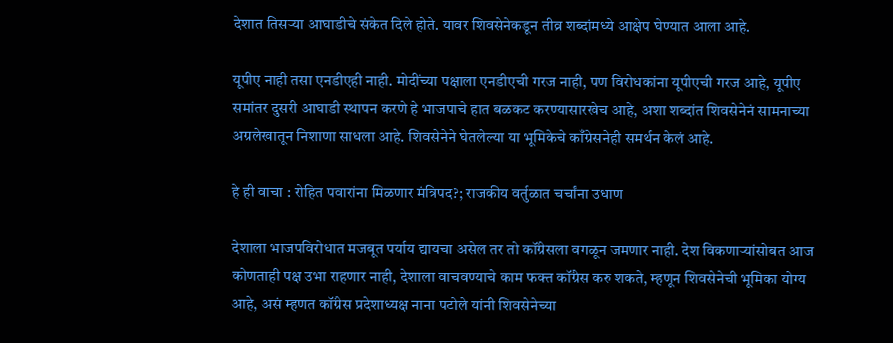देशात तिसऱ्या आघाडीचे संकेत दिले होते. यावर शिवसेनेकडून तीव्र शब्दांमध्ये आक्षेप घेण्यात आला आहे.

यूपीए नाही तसा एनडीएही नाही. मोदींच्या पक्षाला एनडीएची गरज नाही, पण विरोधकांना यूपीएची गरज आहे, यूपीए समांतर दुसरी आघाडी स्थापन करणे हे भाजपाचे हात बळकट करण्यासारखेच आहे, अशा शब्दांत शिवसेनेनं सामनाच्या अग्रलेखातून निशाणा साधला आहे. शिवसेनेने घेतलेल्या या भूमिकेचे काँग्रेसनेही समर्थन केलं आहे.

हे ही वाचा : रोहित पवारांना मिळणार मंत्रिपद?; राजकीय वर्तुळात चर्चांना उधाण

देशाला भाजपविरोधात मजबूत पर्याय द्यायचा असेल तर तो कॉंग्रेसला वगळून जमणार नाही. देश विकणाऱ्यांसोबत आज कोणताही पक्ष उभा राहणार नाही, देशाला वाचवण्याचे काम फक्त कॉंग्रेस करु शकते, म्हणून शिवसेनेची भूमिका योग्य आहे, असं म्हणत कॉंग्रेस प्रदेशाध्यक्ष नाना पटोले यांनी शिवसेनेच्या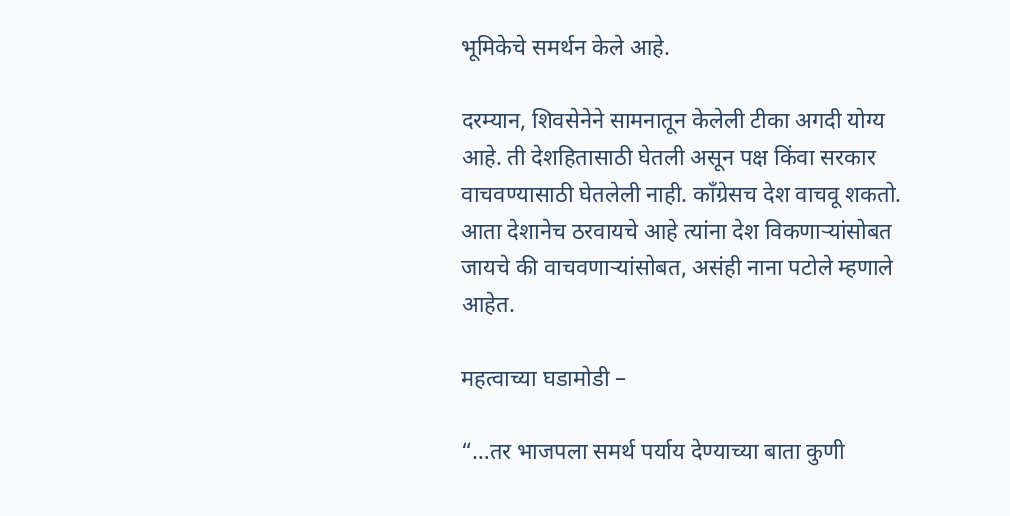भूमिकेचे समर्थन केले आहे.

दरम्यान, शिवसेनेने सामनातून केलेली टीका अगदी योग्य आहे. ती देशहितासाठी घेतली असून पक्ष किंवा सरकार वाचवण्यासाठी घेतलेली नाही. कॉंग्रेसच देश वाचवू शकतो. आता देशानेच ठरवायचे आहे त्यांना देश विकणाऱ्यांसोबत जायचे की वाचवणाऱ्यांसोबत, असंही नाना पटोले म्हणाले आहेत.

महत्वाच्या घडामोडी –

“…तर भाजपला समर्थ पर्याय देण्याच्या बाता कुणी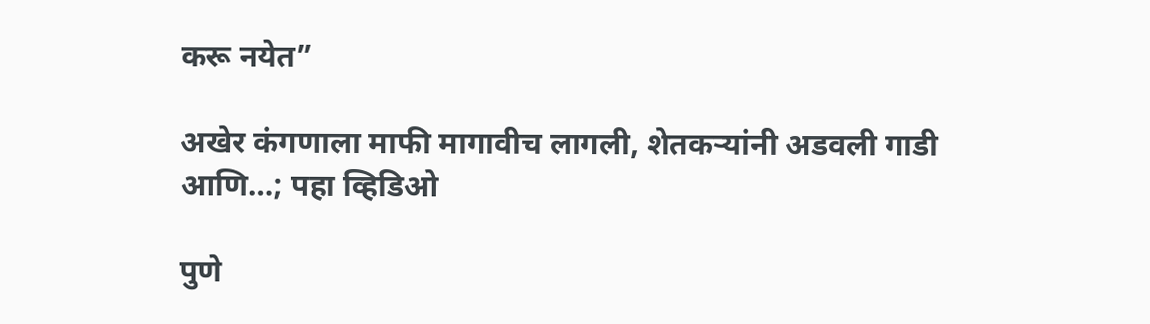करू नयेत”

अखेर कंगणाला माफी मागावीच लागली, शेतकऱ्यांनी अडवली गाडी आणि…; पहा व्हिडिओ

पुणे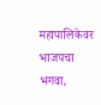महापालिकेवर भाजपचा भगवा,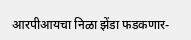आरपीआयचा निळा झेंडा फडकणार-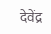देवेंद्र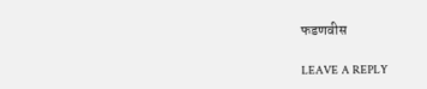फडणवीस

LEAVE A REPLY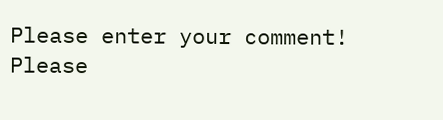Please enter your comment!
Please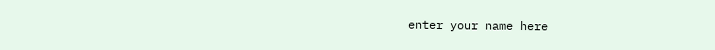enter your name here